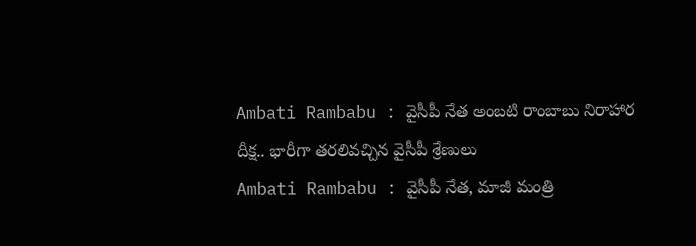Ambati Rambabu : వైసీపీ నేత అంబటి రాంబాబు నిరాహార దీక్ష.. భారీగా తరలివచ్చిన వైసీపీ శ్రేణులు
Ambati Rambabu : వైసీపీ నేత, మాజీ మంత్రి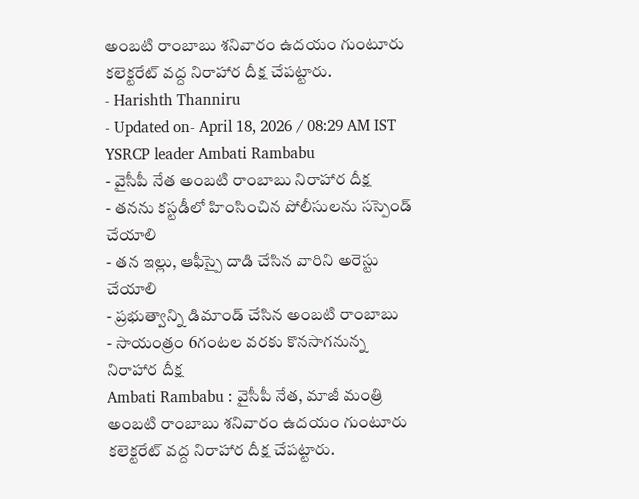అంబటి రాంబాబు శనివారం ఉదయం గుంటూరు కలెక్టరేట్ వద్ద నిరాహార దీక్ష చేపట్టారు.
- Harishth Thanniru
- Updated on- April 18, 2026 / 08:29 AM IST
YSRCP leader Ambati Rambabu
- వైసీపీ నేత అంబటి రాంబాబు నిరాహార దీక్ష
- తనను కస్టడీలో హింసించిన పోలీసులను సస్పెండ్ చేయాలి
- తన ఇల్లు, ఆఫీస్పై దాడి చేసిన వారిని అరెస్టు చేయాలి
- ప్రభుత్వాన్ని డిమాండ్ చేసిన అంబటి రాంబాబు
- సాయంత్రం 6గంటల వరకు కొనసాగనున్న నిరాహార దీక్ష
Ambati Rambabu : వైసీపీ నేత, మాజీ మంత్రి అంబటి రాంబాబు శనివారం ఉదయం గుంటూరు కలెక్టరేట్ వద్ద నిరాహార దీక్ష చేపట్టారు.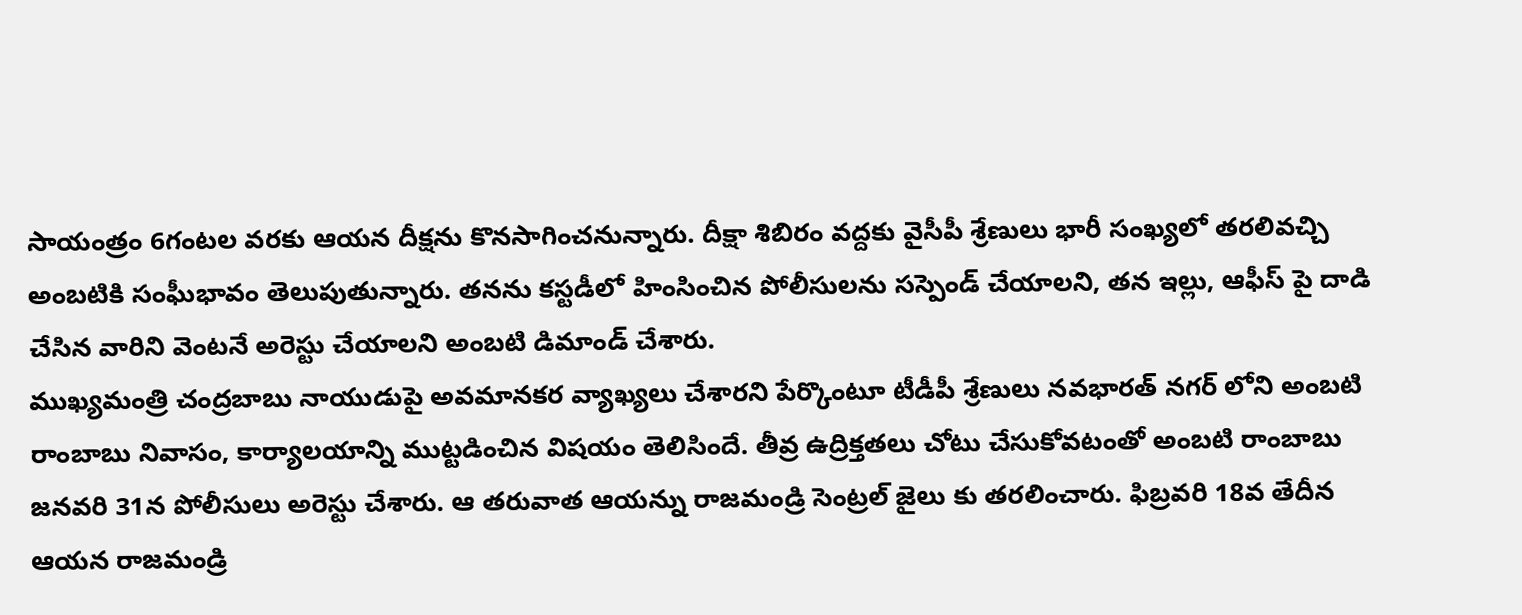సాయంత్రం 6గంటల వరకు ఆయన దీక్షను కొనసాగించనున్నారు. దీక్షా శిబిరం వద్దకు వైసీపీ శ్రేణులు భారీ సంఖ్యలో తరలివచ్చి అంబటికి సంఘీభావం తెలుపుతున్నారు. తనను కస్టడీలో హింసించిన పోలీసులను సస్పెండ్ చేయాలని, తన ఇల్లు, ఆఫీస్ పై దాడి చేసిన వారిని వెంటనే అరెస్టు చేయాలని అంబటి డిమాండ్ చేశారు.
ముఖ్యమంత్రి చంద్రబాబు నాయుడుపై అవమానకర వ్యాఖ్యలు చేశారని పేర్కొంటూ టీడీపీ శ్రేణులు నవభారత్ నగర్ లోని అంబటి రాంబాబు నివాసం, కార్యాలయాన్ని ముట్టడించిన విషయం తెలిసిందే. తీవ్ర ఉద్రిక్తతలు చోటు చేసుకోవటంతో అంబటి రాంబాబు జనవరి 31న పోలీసులు అరెస్టు చేశారు. ఆ తరువాత ఆయన్ను రాజమండ్రి సెంట్రల్ జైలు కు తరలించారు. ఫిబ్రవరి 18వ తేదీన ఆయన రాజమండ్రి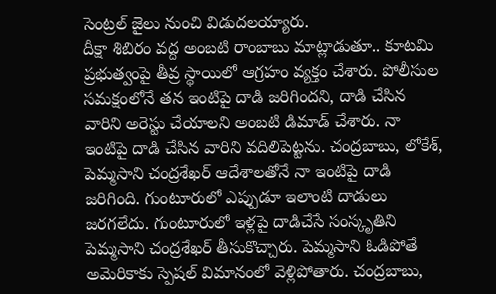సెంట్రల్ జైలు నుంచి విడుదలయ్యారు.
దీక్షా శిబిరం వద్ద అంబటి రాంబాబు మాట్లాడుతూ.. కూటమి ప్రభుత్వంపై తీవ్ర స్థాయిలో ఆగ్రహం వ్యక్తం చేశారు. పోలీసుల సమక్షంలోనే తన ఇంటిపై దాడి జరిగిందని, దాడి చేసిన వారిని అరెస్టు చేయాలని అంబటి డిమాడ్ చేశారు. నా ఇంటిపై దాడి చేసిన వారిని వదిలిపెట్టను. చంద్రబాబు, లోకేశ్, పెమ్మసాని చంద్రశేఖర్ ఆదేశాలతోనే నా ఇంటిపై దాడి జరిగింది. గుంటూరులో ఎప్పుడూ ఇలాంటి దాడులు జరగలేదు. గుంటూరులో ఇళ్లపై దాడిచేసే సంస్కృతిని పెమ్మసాని చంద్రశేఖర్ తీసుకొచ్చారు. పెమ్మసాని ఓడిపోతే అమెరికాకు స్పెషల్ విమానంలో వెళ్లిపోతారు. చంద్రబాబు,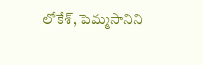లోకేశ్, పెమ్మసానిని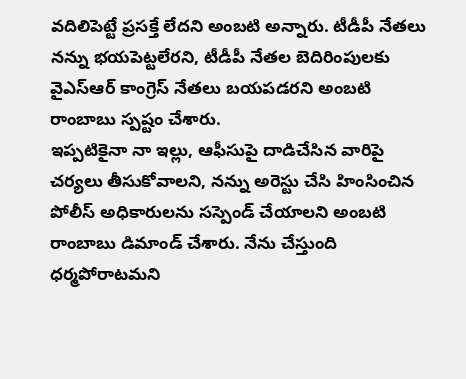వదిలిపెట్టే ప్రసక్తే లేదని అంబటి అన్నారు. టీడీపీ నేతలు నన్ను భయపెట్టలేరని, టీడీపీ నేతల బెదిరింపులకు వైఎస్ఆర్ కాంగ్రెస్ నేతలు బయపడరని అంబటి రాంబాబు స్పష్టం చేశారు.
ఇప్పటికైనా నా ఇల్లు, ఆఫీసుపై దాడిచేసిన వారిపై చర్యలు తీసుకోవాలని, నన్ను అరెస్టు చేసి హింసించిన పోలీస్ అధికారులను సస్పెండ్ చేయాలని అంబటి రాంబాబు డిమాండ్ చేశారు. నేను చేస్తుంది ధర్మపోరాటమని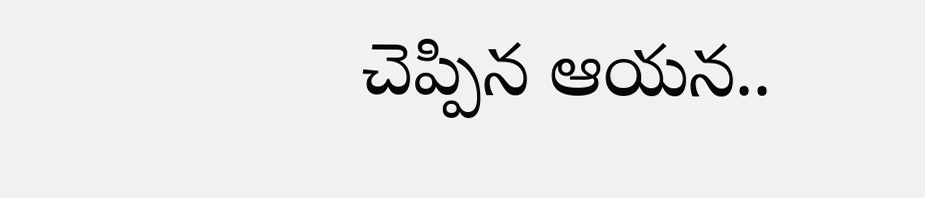చెప్పిన ఆయన..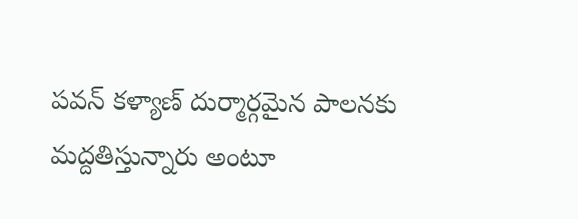పవన్ కళ్యాణ్ దుర్మార్గమైన పాలనకు మద్దతిస్తున్నారు అంటూ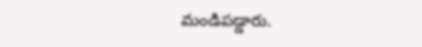మండిపడ్డారు.